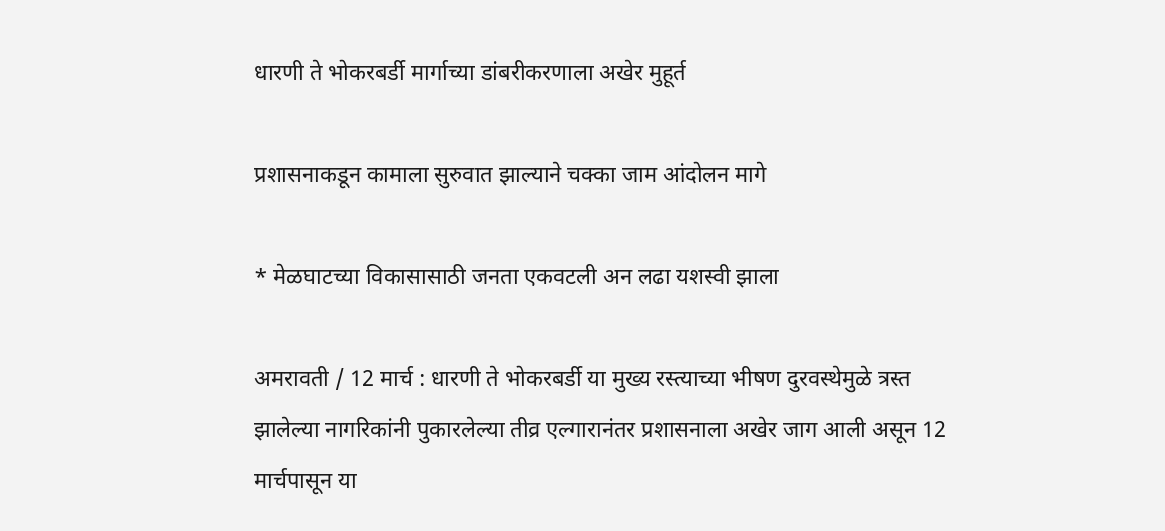धारणी ते भोकरबर्डी मार्गाच्या डांबरीकरणाला अखेर मुहूर्त

प्रशासनाकडून कामाला सुरुवात झाल्याने चक्का जाम आंदोलन मागे

* मेळघाटच्या विकासासाठी जनता एकवटली अन लढा यशस्वी झाला

अमरावती / 12 मार्च : धारणी ते भोकरबर्डी या मुख्य रस्त्याच्या भीषण दुरवस्थेमुळे त्रस्त झालेल्या नागरिकांनी पुकारलेल्या तीव्र एल्गारानंतर प्रशासनाला अखेर जाग आली असून 12 मार्चपासून या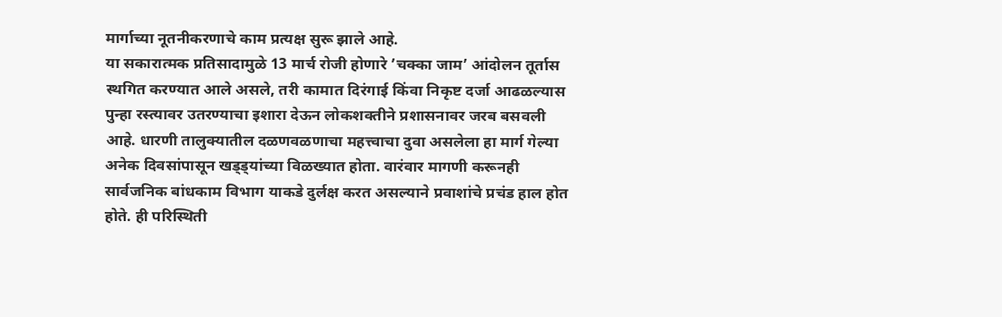मार्गाच्या नूतनीकरणाचे काम प्रत्यक्ष सुरू झाले आहे.
या सकारात्मक प्रतिसादामुळे 13 मार्च रोजी होणारे ’चक्का जाम’ आंदोलन तूर्तास स्थगित करण्यात आले असले, तरी कामात दिरंगाई किंवा निकृष्ट दर्जा आढळल्यास पुन्हा रस्त्यावर उतरण्याचा इशारा देऊन लोकशक्तीने प्रशासनावर जरब बसवली आहे. धारणी तालुक्यातील दळणवळणाचा महत्त्वाचा दुवा असलेला हा मार्ग गेल्या अनेक दिवसांपासून खड्ड्यांच्या विळख्यात होता. वारंवार मागणी करूनही सार्वजनिक बांधकाम विभाग याकडे दुर्लक्ष करत असल्याने प्रवाशांचे प्रचंड हाल होत होते. ही परिस्थिती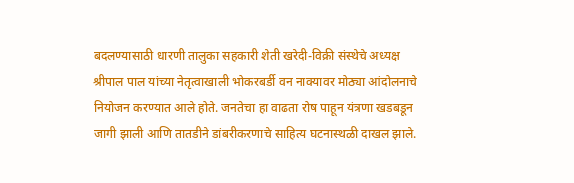बदलण्यासाठी धारणी तालुका सहकारी शेती खरेदी-विक्री संस्थेचे अध्यक्ष श्रीपाल पाल यांच्या नेतृत्वाखाली भोकरबर्डी वन नाक्यावर मोठ्या आंदोलनाचे नियोजन करण्यात आले होते. जनतेचा हा वाढता रोष पाहून यंत्रणा खडबडून जागी झाली आणि तातडीने डांबरीकरणाचे साहित्य घटनास्थळी दाखल झाले.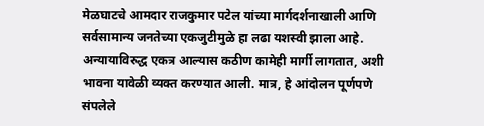मेळघाटचे आमदार राजकुमार पटेल यांच्या मार्गदर्शनाखाली आणि सर्वसामान्य जनतेच्या एकजुटीमुळे हा लढा यशस्वी झाला आहे. अन्यायाविरुद्ध एकत्र आल्यास कठीण कामेही मार्गी लागतात, अशी भावना यावेळी व्यक्त करण्यात आली. मात्र, हे आंदोलन पूर्णपणे संपलेले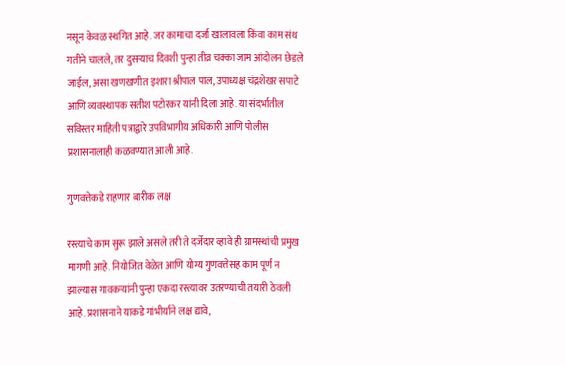नसून केवळ स्थगित आहे. जर कामाचा दर्जा खालावला किंवा काम संथ गतीने चालले, तर दुसर्‍याच दिवशी पुन्हा तीव्र चक्का जाम आंदोलन छेडले जाईल, असा खणखणीत इशारा श्रीपाल पाल, उपाध्यक्ष चंद्रशेखर सपाटे आणि व्यवस्थापक सतीश पटोरकर यांनी दिला आहे. या संदर्भातील सविस्तर माहिती पत्राद्वारे उपविभागीय अधिकारी आणि पोलीस प्रशासनालाही कळवण्यात आली आहे.

गुणवत्तेकडे राहणार बारीक लक्ष

रस्त्याचे काम सुरू झाले असले तरी ते दर्जेदार व्हावे ही ग्रामस्थांची प्रमुख मागणी आहे. नियोजित वेळेत आणि योग्य गुणवत्तेसह काम पूर्ण न झाल्यास गावकर्‍यांनी पुन्हा एकदा रस्त्यावर उतरण्याची तयारी ठेवली आहे. प्रशासनाने याकडे गांभीर्याने लक्ष द्यावे,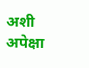अशी अपेक्षा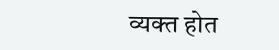व्यक्त होत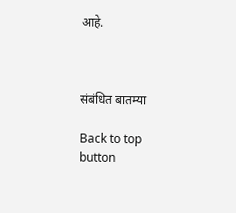आहे.



संबंधित बातम्या

Back to top button